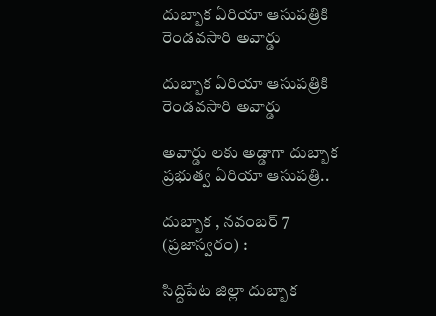దుబ్బాక ఏరియా ఆసుపత్రికి రెండవసారి అవార్డు

దుబ్బాక ఏరియా ఆసుపత్రికి రెండవసారి అవార్డు

అవార్డు లకు అడ్డాగా దుబ్బాక ప్రభుత్వ ఏరియా ఆసుపత్రి..

దుబ్బాక , నవంబర్ 7 (ప్రజాస్వరం) :

సిద్దిపేట జిల్లా దుబ్బాక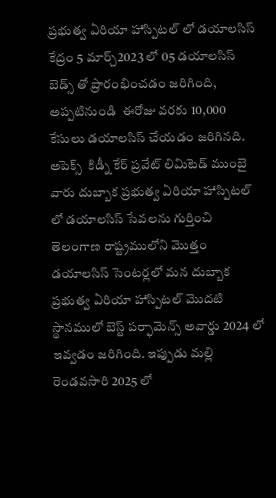ప్రభుత్వ ఏరియా హాస్పిటల్ లో డయాలసిస్ కేద్రం 5 మార్చ్2023 లో 05 డయాలసిస్ బెడ్స్ తో ప్రారంభించడం జరిగింది, అప్పటినుండి  ఈరోజు వరకు 10,000 కేసులు డయాలసిస్ చేయడం జరిగినది. అపెక్స్  కిడ్నీ కేర్ ప్రవేట్ లిమిటెడ్ ముంబై వారు దుబ్బాక ప్రభుత్వ ఏరియా హాస్పిటల్ లో డయాలసిస్ సేవలను గుర్తించి తెలంగాణ రాష్ట్రములోని మొత్తం డయాలసిస్ సెంటర్లలో మన దుబ్బాక ప్రభుత్వ ఏరియా హాస్పిటల్ మొదటి స్థానములో బెస్ట్ పర్ఫామెన్స్ అవార్డు 2024 లో ఇవ్వడం జరిగింది. ఇప్పుడు మల్లి రెండవసారి 2025 లో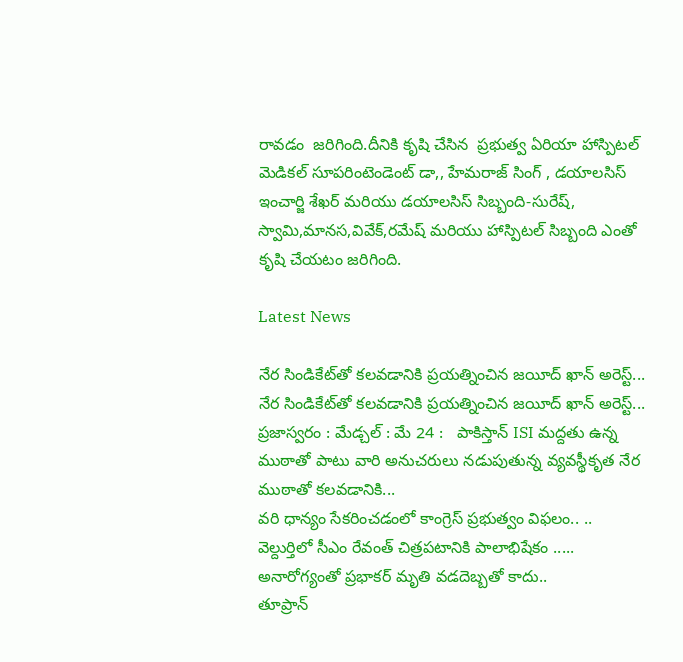రావడం  జరిగింది.దీనికి కృషి చేసిన  ప్రభుత్వ ఏరియా హాస్పిటల్ మెడికల్ సూపరింటెండెంట్ డా,, హేమరాజ్ సింగ్ , డయాలసిస్ ఇంచార్జి శేఖర్ మరియు డయాలసిస్ సిబ్బంది-సురేష్, స్వామి,మానస,వివేక్,రమేష్ మరియు హాస్పిటల్ సిబ్బంది ఎంతో కృషి చేయటం జరిగింది.

Latest News

నేర సిండికేట్‌తో కలవడానికి ప్రయత్నించిన జయీద్ ఖాన్ అరెస్ట్... నేర సిండికేట్‌తో కలవడానికి ప్రయత్నించిన జయీద్ ఖాన్ అరెస్ట్...
ప్రజాస్వరం : మేడ్చల్ : మే 24 :   పాకిస్తాన్ ISI మద్దతు ఉన్న ముఠాతో పాటు వారి అనుచరులు నడుపుతున్న వ్యవస్థీకృత నేర ముఠాతో కలవడానికి...
వరి ధాన్యం సేకరించడంలో కాంగ్రెస్ ప్రభుత్వం విఫలం.. ..
వెల్దుర్తిలో సీఎం రేవంత్ చిత్రపటానికి పాలాభిషేకం .....
అనారోగ్యంతో ప్రభాకర్ మృతి వడదెబ్బతో కాదు..
తూప్రాన్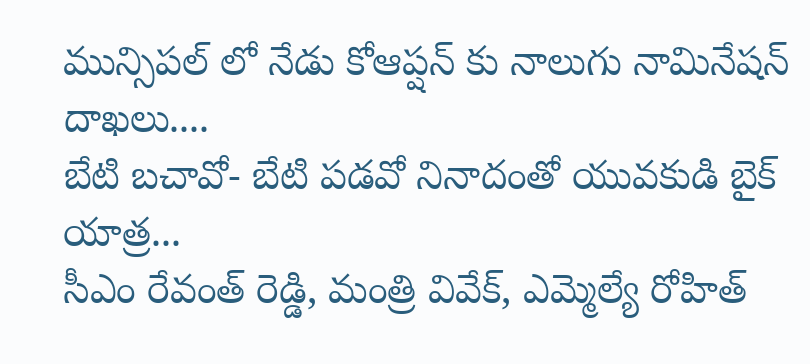మున్సిపల్ లో నేడు కోఆప్షన్ కు నాలుగు నామినేషన్ దాఖలు....
బేటి బచావో- బేటి పడవో నినాదంతో యువకుడి బైక్ యాత్ర...
సీఎం రేవంత్ రెడ్డి, మంత్రి వివేక్, ఎమ్మెల్యే రోహిత్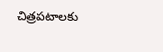చిత్రపటాలకు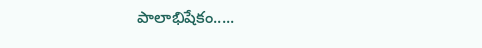పాలాభిషేకం.....